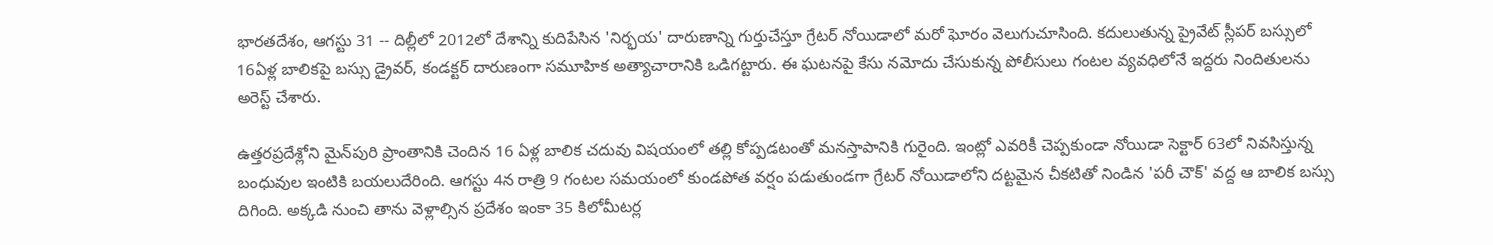భారతదేశం, ఆగస్టు 31 -- దిల్లీలో 2012లో దేశాన్ని కుదిపేసిన 'నిర్భయ' దారుణాన్ని గుర్తుచేస్తూ గ్రేటర్ నోయిడాలో మరో ఘోరం వెలుగుచూసింది. కదులుతున్న ప్రైవేట్ స్లీపర్ బస్సులో 16ఏళ్ల బాలికపై బస్సు డ్రైవర్, కండక్టర్ దారుణంగా సమూహిక అత్యాచారానికి ఒడిగట్టారు. ఈ ఘటనపై కేసు నమోదు చేసుకున్న పోలీసులు గంటల వ్యవధిలోనే ఇద్దరు నిందితులను అరెస్ట్ చేశారు.

ఉత్తరప్రదేశ్లోని మైన్‌పురి ప్రాంతానికి చెందిన 16 ఏళ్ల బాలిక చదువు విషయంలో తల్లి కోప్పడటంతో మనస్తాపానికి గురైంది. ఇంట్లో ఎవరికీ చెప్పకుండా నోయిడా సెక్టార్ 63లో నివసిస్తున్న బంధువుల ఇంటికి బయలుదేరింది. ఆగస్టు 4న రాత్రి 9 గంటల సమయంలో కుండపోత వర్షం పడుతుండగా గ్రేటర్ నోయిడాలోని దట్టమైన చీకటితో నిండిన 'పరీ చౌక్' వద్ద ఆ బాలిక బస్సు దిగింది. అక్కడి నుంచి తాను వెళ్లాల్సిన ప్రదేశం ఇంకా 35 కిలోమీటర్ల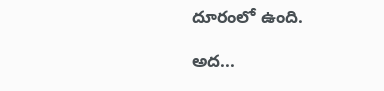దూరంలో ఉంది.

అద...